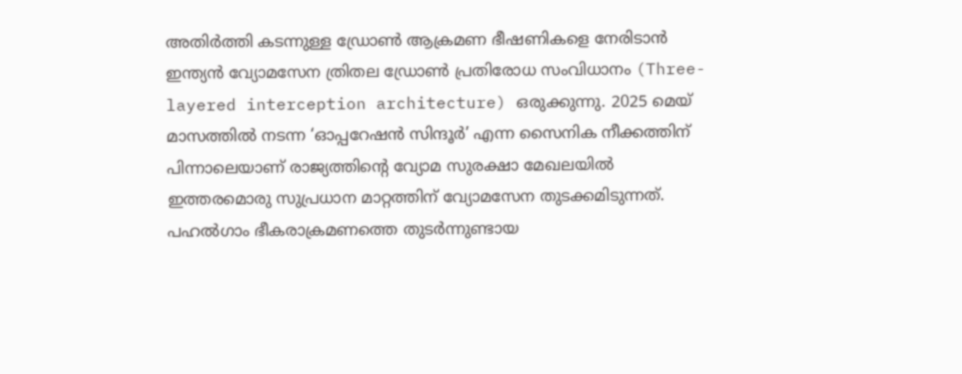അതിർത്തി കടന്നുള്ള ഡ്രോൺ ആക്രമണ ഭീഷണികളെ നേരിടാൻ ഇന്ത്യൻ വ്യോമസേന ത്രിതല ഡ്രോൺ പ്രതിരോധ സംവിധാനം (Three-layered interception architecture) ഒരുക്കുന്നു. 2025 മെയ് മാസത്തിൽ നടന്ന ‘ഓപ്പറേഷൻ സിന്ദൂർ’ എന്ന സൈനിക നീക്കത്തിന് പിന്നാലെയാണ് രാജ്യത്തിന്റെ വ്യോമ സുരക്ഷാ മേഖലയിൽ ഇത്തരമൊരു സുപ്രധാന മാറ്റത്തിന് വ്യോമസേന തുടക്കമിടുന്നത്.
പഹൽഗാം ഭീകരാക്രമണത്തെ തുടർന്നുണ്ടായ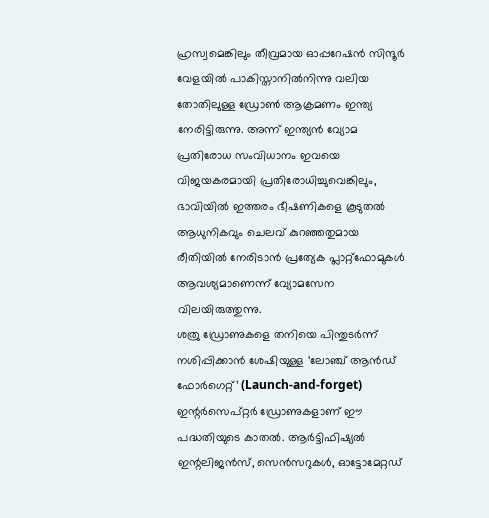ഹ്രസ്വമെങ്കിലും തീവ്രമായ ഓപ്പറേഷൻ സിന്ദൂർ വേളയിൽ പാകിസ്താനിൽനിന്നു വലിയ തോതിലുള്ള ഡ്രോൺ ആക്രമണം ഇന്ത്യ നേരിട്ടിരുന്നു. അന്ന് ഇന്ത്യൻ വ്യോമ പ്രതിരോധ സംവിധാനം ഇവയെ വിജയകരമായി പ്രതിരോധിച്ചുവെങ്കിലും, ഭാവിയിൽ ഇത്തരം ഭീഷണികളെ കൂടുതൽ ആധുനികവും ചെലവ് കുറഞ്ഞതുമായ രീതിയിൽ നേരിടാൻ പ്രത്യേക പ്ലാറ്റ്ഫോമുകൾ ആവശ്യമാണെന്ന് വ്യോമസേന വിലയിരുത്തുന്നു.
ശത്രു ഡ്രോണുകളെ തനിയെ പിന്തുടർന്ന് നശിപ്പിക്കാൻ ശേഷിയുള്ള ‘ലോഞ്ച് ആൻഡ് ഫോർഗെറ്റ്’ (Launch-and-forget) ഇന്റർസെപ്റ്റർ ഡ്രോണുകളാണ് ഈ പദ്ധതിയുടെ കാതൽ. ആർട്ടിഫിഷ്യൽ ഇന്റലിജൻസ്, സെൻസറുകൾ, ഓട്ടോമേറ്റഡ്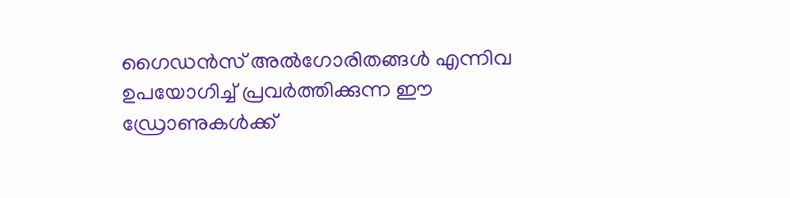ഗൈഡൻസ് അൽഗോരിതങ്ങൾ എന്നിവ ഉപയോഗിച്ച് പ്രവർത്തിക്കുന്ന ഈ ഡ്രോണുകൾക്ക്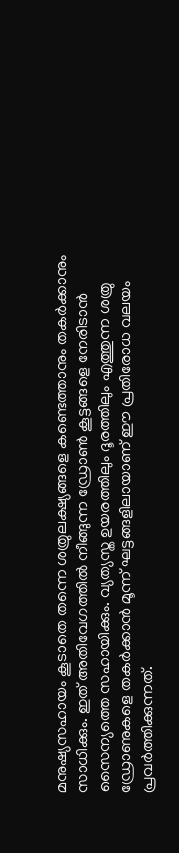മനുഷ്യസഹായം കൂടാതെ തന്നെ ശത്രുലക്ഷ്യങ്ങളെ കണ്ടെത്താനും തകർക്കാനും സാധിക്കും. ഇത് അതിവേഗത്തിൽ നീങ്ങുന്ന ഡ്രോൺ കൂട്ടങ്ങളെ നേരിടാൻ സൈന്യത്തെ സഹായിക്കും. വ്യത്യസ്ത ഉയരത്തിലും ദൂരത്തിലും എത്തുന്ന ശത്രു ഡ്രോണുകളെ തകർക്കാൻ മൂന്ന് ഘട്ടങ്ങളിലായാണ് ഈ പ്രതിരോധ വലയം പ്രവർത്തിക്കുന്നത്.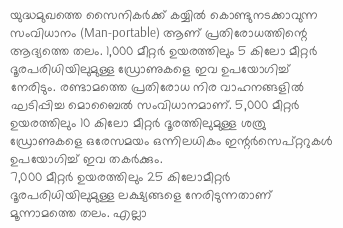യുദ്ധമുഖത്തെ സൈനികർക്ക് കയ്യിൽ കൊണ്ടുനടക്കാവുന്ന സംവിധാനം (Man-portable) ആണ് പ്രതിരോധത്തിന്റെ ആദ്യത്തെ തലം. 1,000 മീറ്റർ ഉയരത്തിലും 5 കിലോ മീറ്റർ ദൂരപരിധിയിലുമുള്ള ഡ്രോണുകളെ ഇവ ഉപയോഗിച്ച് നേരിടും. രണ്ടാമത്തെ പ്രതിരോധ നിര വാഹനങ്ങളിൽ ഘടിപ്പിച്ച മൊബൈൽ സംവിധാനമാണ്. 5,000 മീറ്റർ ഉയരത്തിലും 10 കിലോ മീറ്റർ ദൂരത്തിലുമുള്ള ശത്രു ഡ്രോണുകളെ ഒരേസമയം ഒന്നിലധികം ഇന്റർസെപ്റ്ററുകൾ ഉപയോഗിച്ച് ഇവ തകർക്കും.
7,000 മീറ്റർ ഉയരത്തിലും 25 കിലോമീറ്റർ ദൂരപരിധിയിലുമുള്ള ലക്ഷ്യങ്ങളെ നേരിടുന്നതാണ് മൂന്നാമത്തെ തലം. എല്ലാ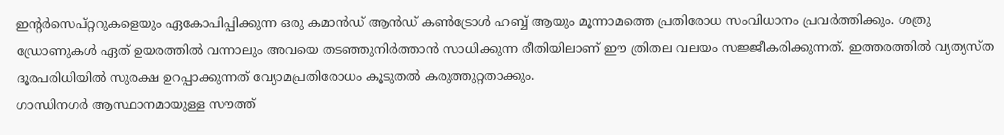ഇന്റർസെപ്റ്ററുകളെയും ഏകോപിപ്പിക്കുന്ന ഒരു കമാൻഡ് ആൻഡ് കൺട്രോൾ ഹബ്ബ് ആയും മൂന്നാമത്തെ പ്രതിരോധ സംവിധാനം പ്രവർത്തിക്കും. ശത്രു ഡ്രോണുകൾ ഏത് ഉയരത്തിൽ വന്നാലും അവയെ തടഞ്ഞുനിർത്താൻ സാധിക്കുന്ന രീതിയിലാണ് ഈ ത്രിതല വലയം സജ്ജീകരിക്കുന്നത്. ഇത്തരത്തിൽ വ്യത്യസ്ത ദൂരപരിധിയിൽ സുരക്ഷ ഉറപ്പാക്കുന്നത് വ്യോമപ്രതിരോധം കൂടുതൽ കരുത്തുറ്റതാക്കും.
ഗാന്ധിനഗർ ആസ്ഥാനമായുള്ള സൗത്ത്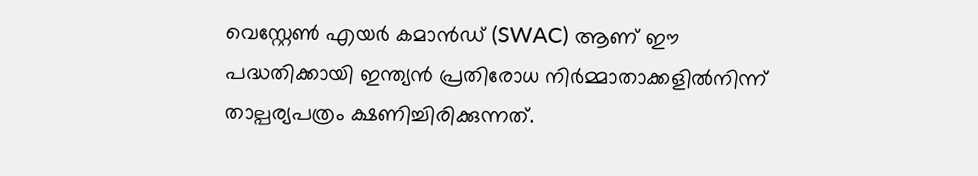വെസ്റ്റേൺ എയർ കമാൻഡ് (SWAC) ആണ് ഈ പദ്ധതിക്കായി ഇന്ത്യൻ പ്രതിരോധ നിർമ്മാതാക്കളിൽനിന്ന് താല്പര്യപത്രം ക്ഷണിച്ചിരിക്കുന്നത്.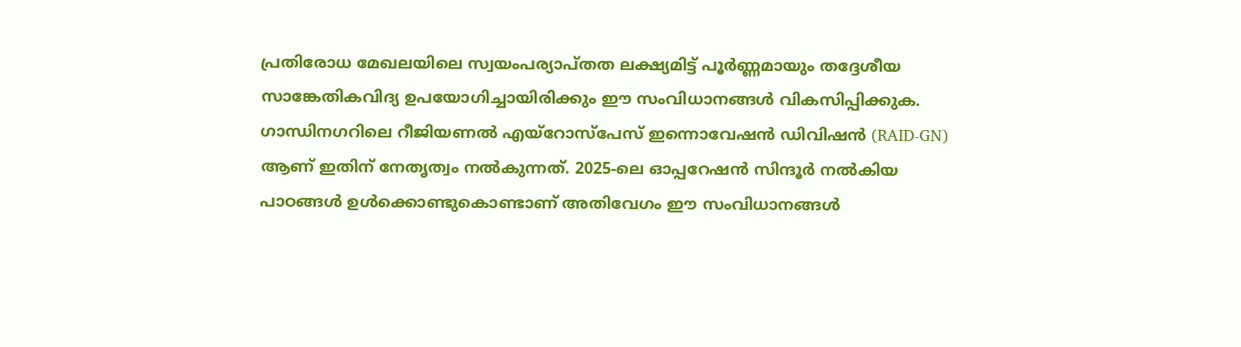പ്രതിരോധ മേഖലയിലെ സ്വയംപര്യാപ്തത ലക്ഷ്യമിട്ട് പൂർണ്ണമായും തദ്ദേശീയ സാങ്കേതികവിദ്യ ഉപയോഗിച്ചായിരിക്കും ഈ സംവിധാനങ്ങൾ വികസിപ്പിക്കുക. ഗാന്ധിനഗറിലെ റീജിയണൽ എയ്റോസ്പേസ് ഇന്നൊവേഷൻ ഡിവിഷൻ (RAID-GN) ആണ് ഇതിന് നേതൃത്വം നൽകുന്നത്. 2025-ലെ ഓപ്പറേഷൻ സിന്ദൂർ നൽകിയ പാഠങ്ങൾ ഉൾക്കൊണ്ടുകൊണ്ടാണ് അതിവേഗം ഈ സംവിധാനങ്ങൾ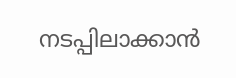നടപ്പിലാക്കാൻ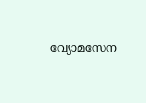വ്യോമസേന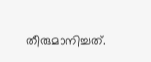തീരുമാനിച്ചത്.